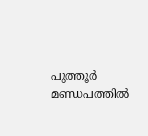പുത്തൂർ മണ്ഡപത്തിൽ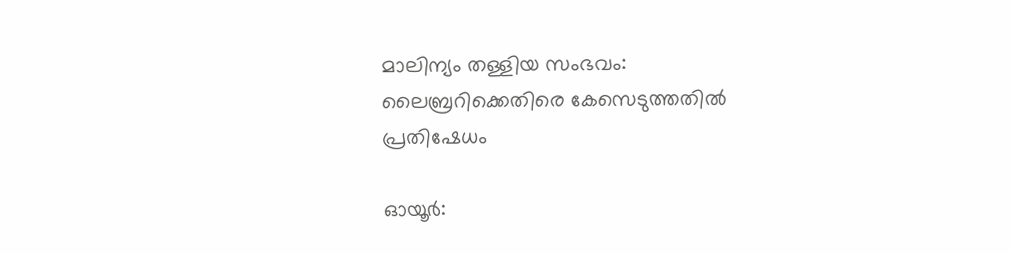മാലിന്യം തള്ളിയ സംഭവം: ലൈബ്രറിക്കെതിരെ കേസെടുത്തതിൽ പ്രതിഷേധം

ഓയൂർ: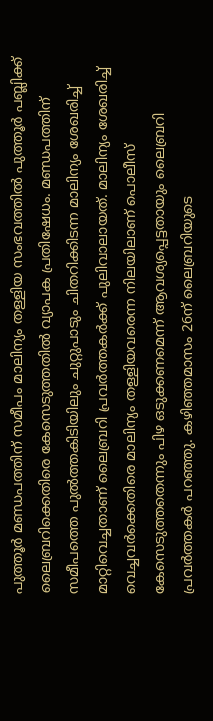പുത്തൂർ മണ്ഡപത്തിന് സമീപം മാലിന്യം തള്ളിയ സംഭവത്തിൽ പുത്തൂർ പബ്ലിക്ക് ലൈബ്രറിക്കെതിരെ കേസെടുത്തതിൽ വ്യാപക പ്രതിഷേധം. മണ്ഡപത്തിന് സമീപത്തെ പുൽത്തകിടിയിലും ചുറ്റുപാടും ചിതറിക്കിടന്ന മാലിന്യം ശേഖരിച്ച് മാറ്റിവെച്ചതാണ് ലൈബ്രറി പ്രവർത്തകർക്ക് പുലിവാലായത്. മാലിന്യം ശേഖരിച്ച് വെച്ചവർക്കെതിരെ മാലിന്യം തള്ളിയവരെന്ന നിലയിലാണ് പൊലീസ് കേസെടുത്തതെന്നും പിഴ ഒടുക്കണമെന്ന് ആവശ്യപ്പെട്ടതായും ലൈബ്രറി പ്രവർത്തകർ പറഞ്ഞു. കഴിഞ്ഞമാസം 26ന് ലൈബ്രറിയുടെ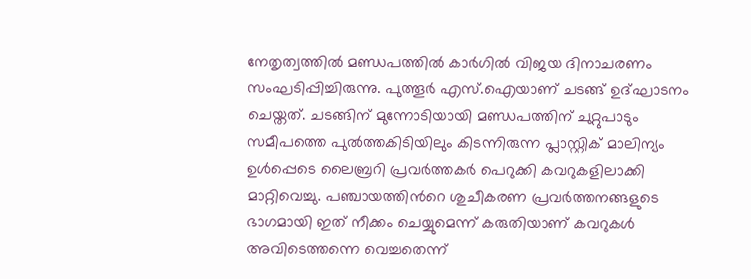നേതൃത്വത്തിൽ മണ്ഡപത്തിൽ കാർഗിൽ വിജയ ദിനാചരണം സംഘടിപ്പിച്ചിരുന്നു. പുത്തൂർ എസ്.ഐയാണ് ചടങ്ങ് ഉദ്ഘാടനം ചെയ്തത്. ചടങ്ങിന് മുന്നോടിയായി മണ്ഡപത്തിന് ചുറ്റുപാടും സമീപത്തെ പുൽത്തകിടിയിലും കിടന്നിരുന്ന പ്ലാസ്റ്റിക് മാലിന്യം ഉൾപ്പെടെ ലൈബ്രറി പ്രവർത്തകർ പെറുക്കി കവറുകളിലാക്കി മാറ്റിവെച്ചു. പഞ്ചായത്തിന്‍റെ ശുചീകരണ പ്രവർത്തനങ്ങളുടെ ഭാഗമായി ഇത് നീക്കം ചെയ്യുമെന്ന് കരുതിയാണ് കവറുകൾ അവിടെത്തന്നെ വെച്ചതെന്ന്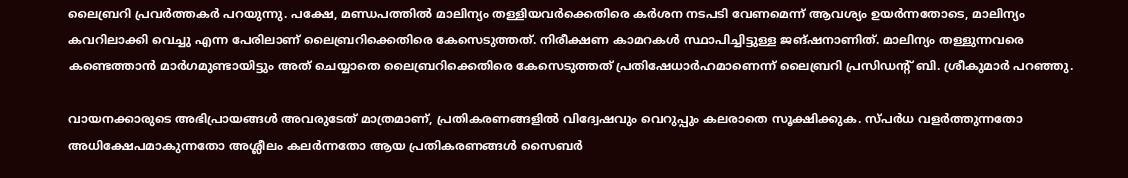ലൈബ്രറി പ്രവർത്തകർ പറയുന്നു. പക്ഷേ, മണ്ഡപത്തിൽ മാലിന്യം തള്ളിയവർക്കെതിരെ കർശന നടപടി വേണമെന്ന് ആവശ്യം ഉയർന്നതോടെ, മാലിന്യം കവറിലാക്കി വെച്ചു എന്ന പേരിലാണ് ലൈബ്രറിക്കെതിരെ കേസെടുത്തത്. നിരീക്ഷണ കാമറകൾ സ്ഥാപിച്ചിട്ടുള്ള ജങ്ഷനാണിത്. മാലിന്യം തള്ളുന്നവരെ കണ്ടെത്താൻ മാർഗമുണ്ടായിട്ടും അത് ചെയ്യാതെ ലൈബ്രറിക്കെതിരെ കേസെടുത്തത് പ്രതിഷേധാർഹമാണെന്ന് ലൈബ്രറി പ്രസിഡന്‍റ് ബി. ശ്രീകുമാർ പറഞ്ഞു.

വായനക്കാരുടെ അഭിപ്രായങ്ങള്‍ അവരുടേത് മാത്രമാണ്, പ്രതികരണങ്ങളിൽ വിദ്വേഷവും വെറുപ്പും കലരാതെ സൂക്ഷിക്കുക. സ്പർധ വളർത്തുന്നതോ അധിക്ഷേപമാകുന്നതോ അശ്ലീലം കലർന്നതോ ആയ പ്രതികരണങ്ങൾ സൈബർ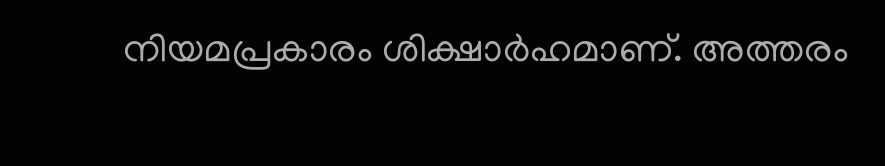നിയമപ്രകാരം ശിക്ഷാർഹമാണ്. അത്തരം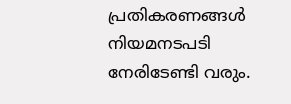പ്രതികരണങ്ങൾ നിയമനടപടി നേരിടേണ്ടി വരും.